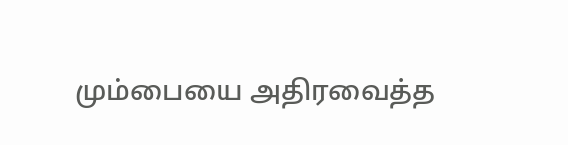மும்பையை அதிரவைத்த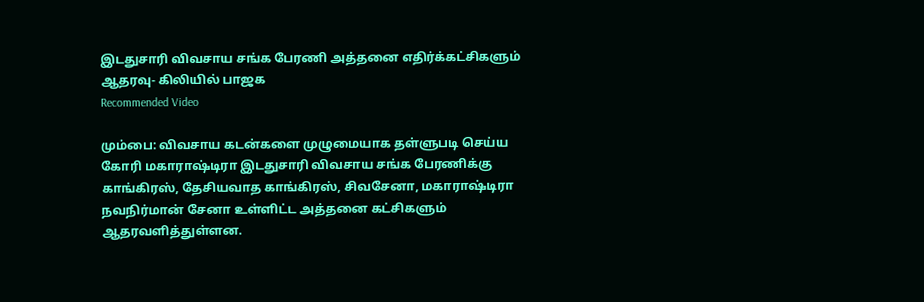இடதுசாரி விவசாய சங்க பேரணி அத்தனை எதிர்க்கட்சிகளும் ஆதரவு- கிலியில் பாஜக
Recommended Video

மும்பை: விவசாய கடன்களை முழுமையாக தள்ளுபடி செய்ய கோரி மகாராஷ்டிரா இடதுசாரி விவசாய சங்க பேரணிக்கு காங்கிரஸ், தேசியவாத காங்கிரஸ், சிவசேனா, மகாராஷ்டிரா நவநிர்மான் சேனா உள்ளிட்ட அத்தனை கட்சிகளும் ஆதரவளித்துள்ளன.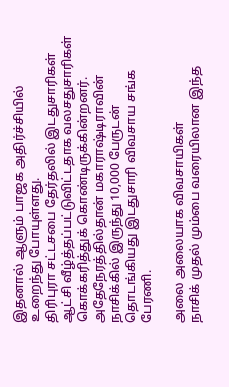இதனால் ஆளும் பாஜக அதிர்ச்சியில் உறைந்து போயுள்ளது.
திரிபுரா சட்டசபை தேர்தலில் இடதுசாரிகள் ஆட்சி வீழ்த்தப்பட்டுவிட்டதாக வலசதுசாரிகள் கொக்கரித்துக் கொண்டிருக்கின்றனர். அதேநேரத்தில்தான் மகாராஷ்டிராவின் நாசிக்கில் இருந்து 10,000 பேருடன் தொடங்கியது இடதுசாரி விவசாய சங்க பேரணி.

அலை அலையாக விவசாயிகள்
நாசிக் முதல் மும்பை வரையிலான இந்த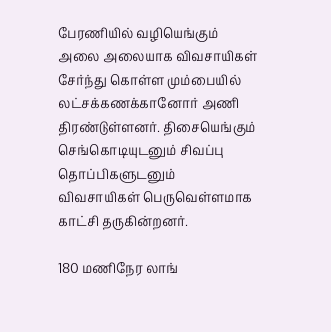பேரணியில் வழியெங்கும் அலை அலையாக விவசாயிகள் சேர்ந்து கொள்ள மும்பையில் லட்சக்கணக்கானோர் அணி திரண்டுள்ளனர். திசையெங்கும் செங்கொடியுடனும் சிவப்பு தொப்பிகளுடனும் விவசாயிகள் பெருவெள்ளமாக காட்சி தருகின்றனர்.

180 மணிநேர லாங்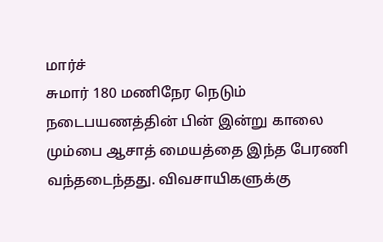மார்ச்
சுமார் 180 மணிநேர நெடும் நடைபயணத்தின் பின் இன்று காலை மும்பை ஆசாத் மையத்தை இந்த பேரணி வந்தடைந்தது. விவசாயிகளுக்கு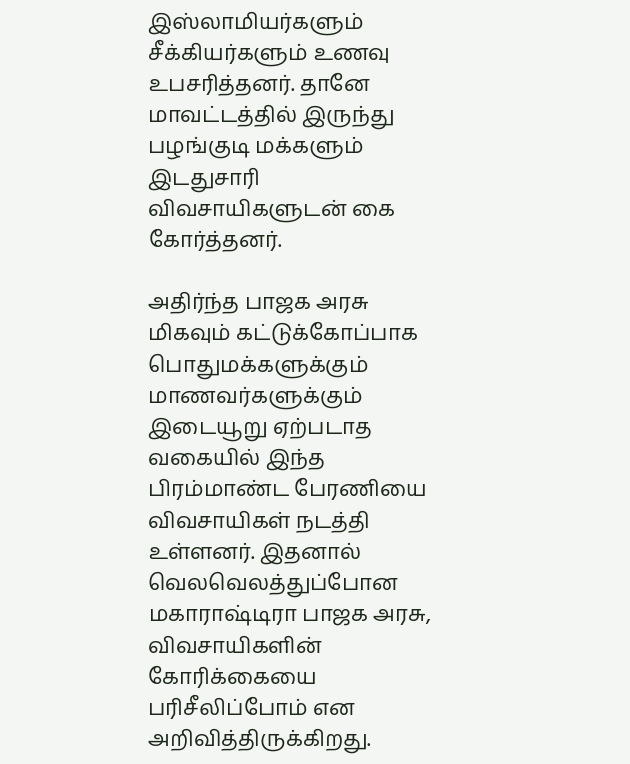இஸ்லாமியர்களும் சீக்கியர்களும் உணவு உபசரித்தனர். தானே மாவட்டத்தில் இருந்து பழங்குடி மக்களும் இடதுசாரி விவசாயிகளுடன் கை கோர்த்தனர்.

அதிர்ந்த பாஜக அரசு
மிகவும் கட்டுக்கோப்பாக பொதுமக்களுக்கும் மாணவர்களுக்கும் இடையூறு ஏற்படாத வகையில் இந்த பிரம்மாண்ட பேரணியை விவசாயிகள் நடத்தி உள்ளனர். இதனால் வெலவெலத்துப்போன மகாராஷ்டிரா பாஜக அரசு, விவசாயிகளின் கோரிக்கையை பரிசீலிப்போம் என அறிவித்திருக்கிறது.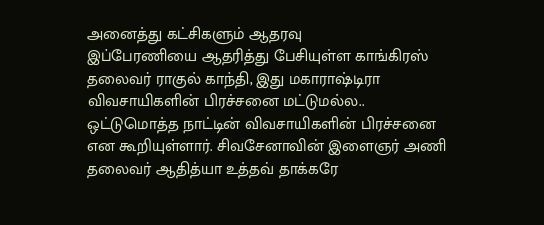அனைத்து கட்சிகளும் ஆதரவு
இப்பேரணியை ஆதரித்து பேசியுள்ள காங்கிரஸ் தலைவர் ராகுல் காந்தி, இது மகாராஷ்டிரா விவசாயிகளின் பிரச்சனை மட்டுமல்ல.. ஒட்டுமொத்த நாட்டின் விவசாயிகளின் பிரச்சனை என கூறியுள்ளார். சிவசேனாவின் இளைஞர் அணி தலைவர் ஆதித்யா உத்தவ் தாக்கரே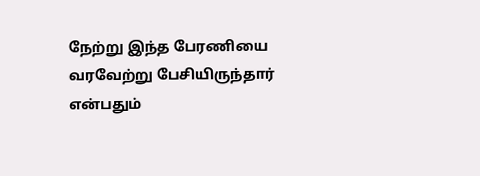நேற்று இந்த பேரணியை வரவேற்று பேசியிருந்தார் என்பதும்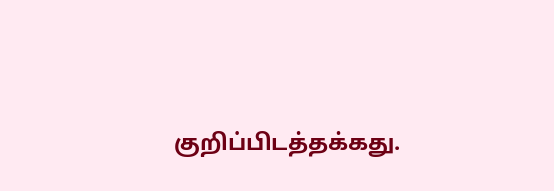குறிப்பிடத்தக்கது.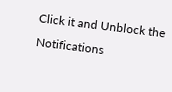Click it and Unblock the Notifications